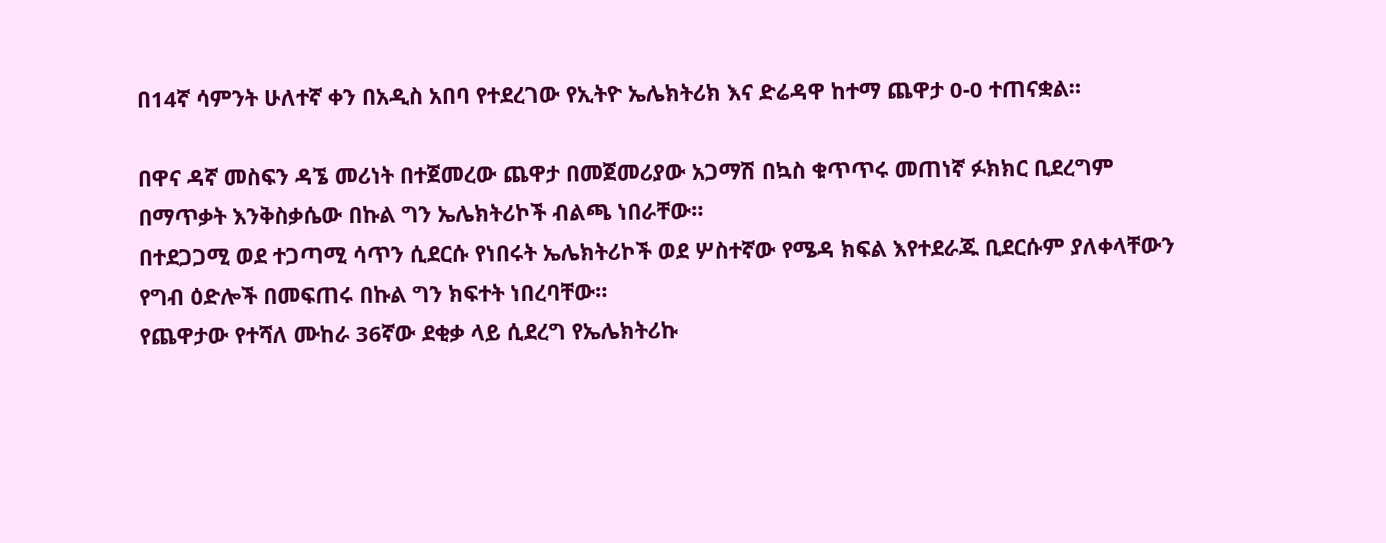በ14ኛ ሳምንት ሁለተኛ ቀን በአዲስ አበባ የተደረገው የኢትዮ ኤሌክትሪክ እና ድሬዳዋ ከተማ ጨዋታ 0-0 ተጠናቋል።

በዋና ዳኛ መስፍን ዳኜ መሪነት በተጀመረው ጨዋታ በመጀመሪያው አጋማሽ በኳስ ቁጥጥሩ መጠነኛ ፉክክር ቢደረግም በማጥቃት እንቅስቃሴው በኩል ግን ኤሌክትሪኮች ብልጫ ነበራቸው።
በተደጋጋሚ ወደ ተጋጣሚ ሳጥን ሲደርሱ የነበሩት ኤሌክትሪኮች ወደ ሦስተኛው የሜዳ ክፍል እየተደራጁ ቢደርሱም ያለቀላቸውን የግብ ዕድሎች በመፍጠሩ በኩል ግን ክፍተት ነበረባቸው።
የጨዋታው የተሻለ ሙከራ 36ኛው ደቂቃ ላይ ሲደረግ የኤሌክትሪኩ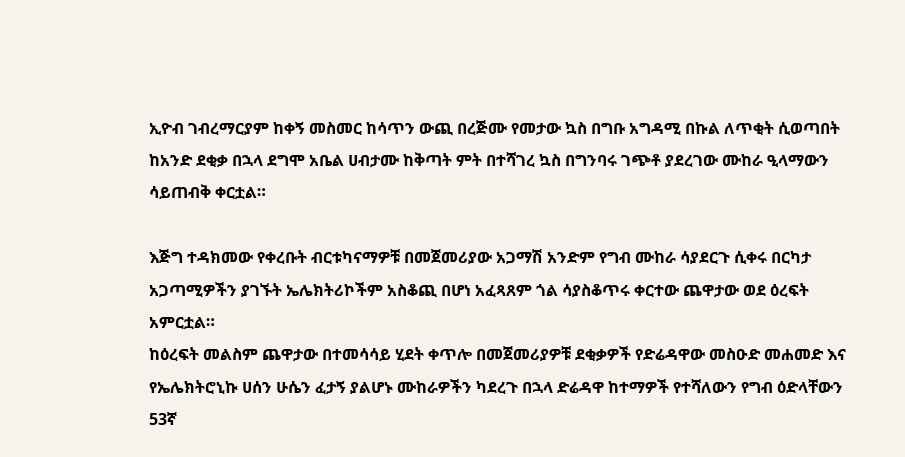ኢዮብ ገብረማርያም ከቀኝ መስመር ከሳጥን ውጪ በረጅሙ የመታው ኳስ በግቡ አግዳሚ በኩል ለጥቂት ሲወጣበት ከአንድ ደቂቃ በኋላ ደግሞ አቤል ሀብታሙ ከቅጣት ምት በተሻገረ ኳስ በግንባሩ ገጭቶ ያደረገው ሙከራ ዒላማውን ሳይጠብቅ ቀርቷል።

እጅግ ተዳክመው የቀረቡት ብርቱካናማዎቹ በመጀመሪያው አጋማሽ አንድም የግብ ሙከራ ሳያደርጉ ሲቀሩ በርካታ አጋጣሚዎችን ያገኙት ኤሌክትሪኮችም አስቆጪ በሆነ አፈጻጸም ጎል ሳያስቆጥሩ ቀርተው ጨዋታው ወደ ዕረፍት አምርቷል።
ከዕረፍት መልስም ጨዋታው በተመሳሳይ ሂደት ቀጥሎ በመጀመሪያዎቹ ደቂቃዎች የድሬዳዋው መስዑድ መሐመድ እና የኤሌክትሮኒኩ ሀሰን ሁሴን ፈታኝ ያልሆኑ ሙከራዎችን ካደረጉ በኋላ ድሬዳዋ ከተማዎች የተሻለውን የግብ ዕድላቸውን 53ኛ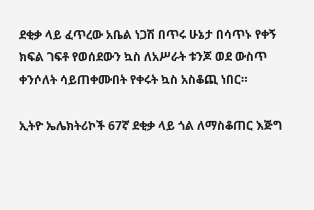ደቂቃ ላይ ፈጥረው አቤል ነጋሽ በጥሩ ሁኔታ በሳጥኑ የቀኝ ክፍል ገፍቶ የወሰደውን ኳስ ለአሥራት ቱንጆ ወደ ውስጥ ቀንሶለት ሳይጠቀሙበት የቀሩት ኳስ አስቆጪ ነበር።

ኢትዮ ኤሌክትሪኮች 67ኛ ደቂቃ ላይ ጎል ለማስቆጠር እጅግ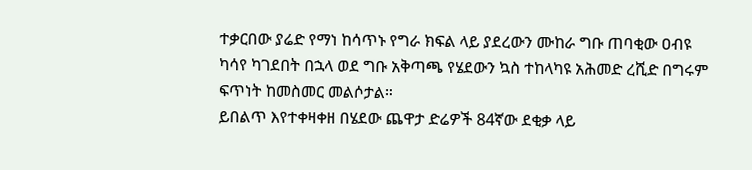ተቃርበው ያሬድ የማነ ከሳጥኑ የግራ ክፍል ላይ ያደረውን ሙከራ ግቡ ጠባቂው ዐብዩ ካሳየ ካገደበት በኋላ ወደ ግቡ አቅጣጫ የሄደውን ኳስ ተከላካዩ አሕመድ ረሺድ በግሩም ፍጥነት ከመስመር መልሶታል።
ይበልጥ እየተቀዛቀዘ በሄደው ጨዋታ ድሬዎች 84ኛው ደቂቃ ላይ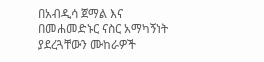በአብዲሳ ጀማል እና በመሐመድኑር ናስር አማካኝነት ያደረጓቸውን ሙከራዎች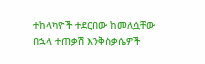ተከላካዮች ተደርበው ከመለሷቸው በኋላ ተጠቃሽ እንቅስቃሴዎች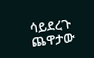ሳይደረጉ ጨዋታው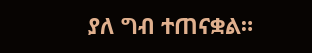ያለ ግብ ተጠናቋል።